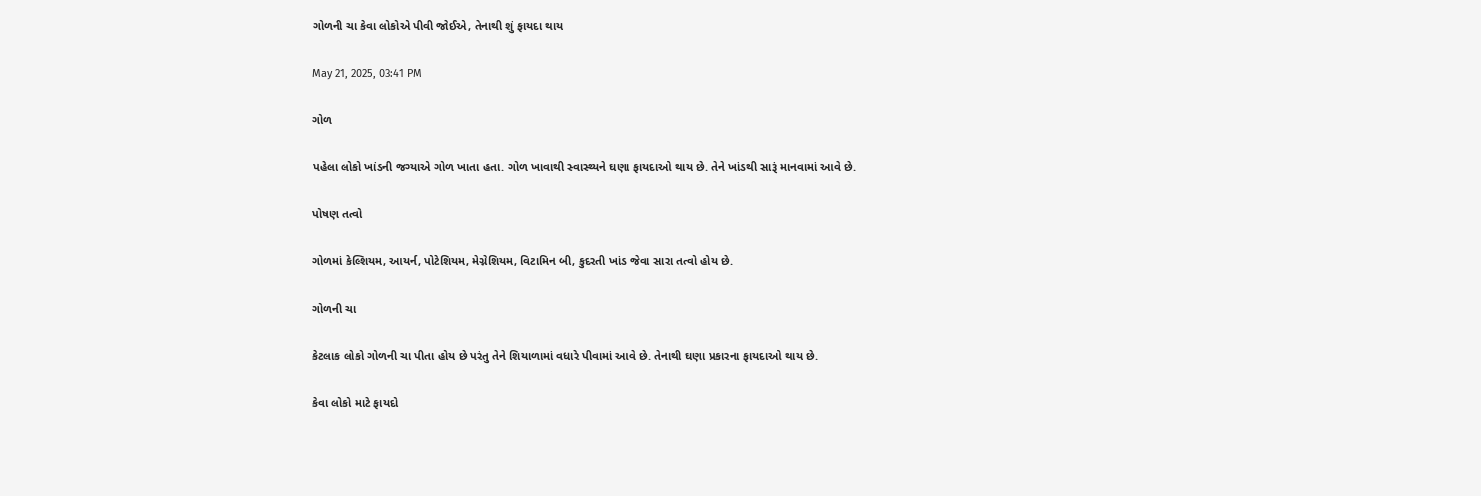ગોળની ચા કેવા લોકોએ પીવી જોઈએ, તેનાથી શું ફાયદા થાય

May 21, 2025, 03:41 PM

ગોળ

પહેલા લોકો ખાંડની જગ્યાએ ગોળ ખાતા હતા. ગોળ ખાવાથી સ્વાસ્થ્યને ઘણા ફાયદાઓ થાય છે. તેને ખાંડથી સારૂં માનવામાં આવે છે.

પોષણ તત્વો

ગોળમાં કેલ્શિયમ, આયર્ન, પોટેશિયમ, મેગ્નેશિયમ, વિટામિન બી, કુદરતી ખાંડ જેવા સારા તત્વો હોય છે.

ગોળની ચા

કેટલાક લોકો ગોળની ચા પીતા હોય છે પરંતુ તેને શિયાળામાં વધારે પીવામાં આવે છે. તેનાથી ઘણા પ્રકારના ફાયદાઓ થાય છે.

કેવા લોકો માટે ફાયદો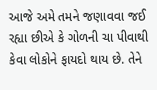આજે અમે તમને જણાવવા જઈ રહ્યા છીએ કે ગોળની ચા પીવાથી કેવા લોકોને ફાયદો થાય છે. તેને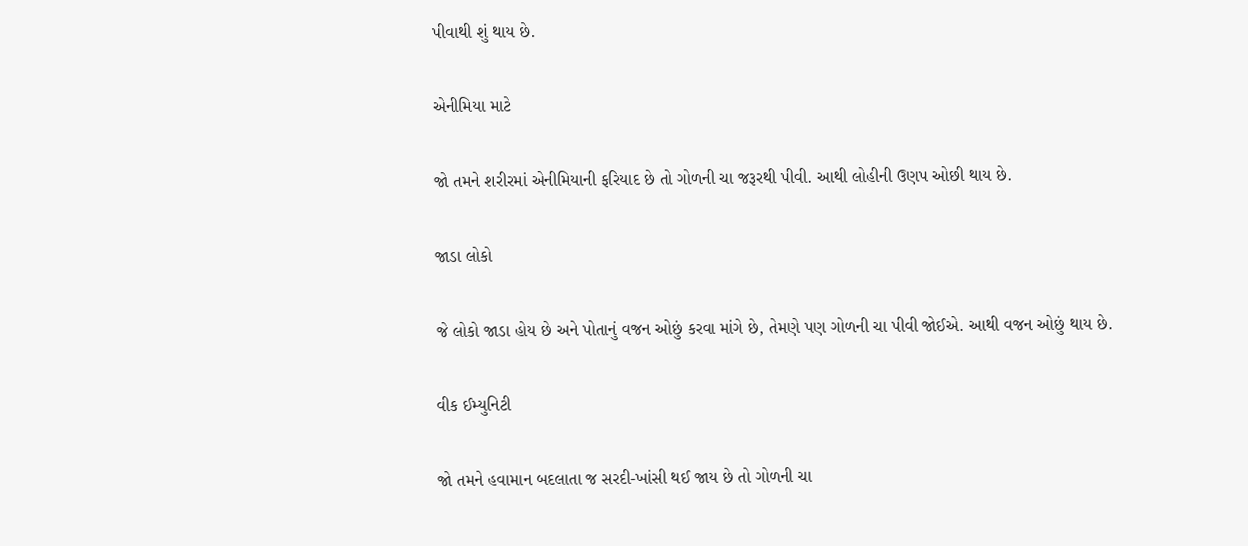પીવાથી શું થાય છે.

એનીમિયા માટે

જો તમને શરીરમાં એનીમિયાની ફરિયાદ છે તો ગોળની ચા જરૂરથી પીવી. આથી લોહીની ઉણપ ઓછી થાય છે.

જાડા લોકો

જે લોકો જાડા હોય છે અને પોતાનું વજન ઓછું કરવા માંગે છે, તેમણે પણ ગોળની ચા પીવી જોઈએ. આથી વજન ઓછું થાય છે.

વીક ઈમ્યુનિટી

જો તમને હવામાન બદલાતા જ સરદી-ખાંસી થઈ જાય છે તો ગોળની ચા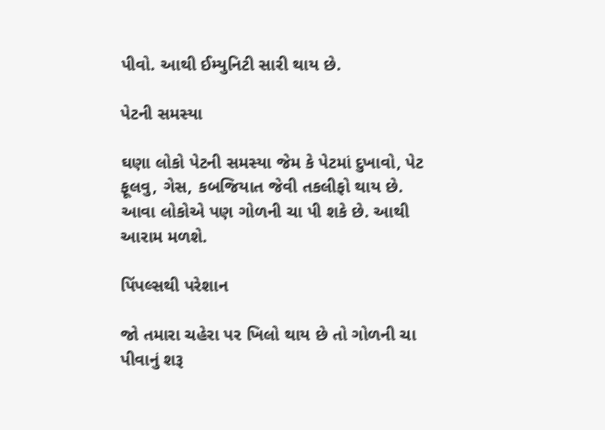પીવો. આથી ઈમ્યુનિટી સારી થાય છે.

પેટની સમસ્યા

ઘણા લોકો પેટની સમસ્યા જેમ કે પેટમાં દુખાવો, પેટ ફૂલવુ, ગેસ, કબજિયાત જેવી તકલીફો થાય છે. આવા લોકોએ પણ ગોળની ચા પી શકે છે. આથી આરામ મળશે.

પિંપલ્સથી પરેશાન

જો તમારા ચહેરા પર ખિલો થાય છે તો ગોળની ચા પીવાનું શરૂ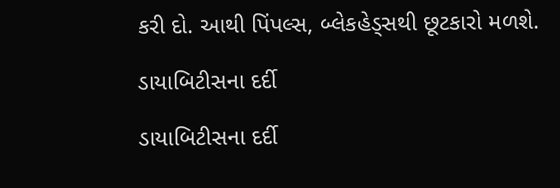કરી દો. આથી પિંપલ્સ, બ્લેકહેડ્સથી છૂટકારો મળશે.

ડાયાબિટીસના દર્દી

ડાયાબિટીસના દર્દી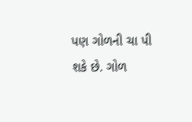પણ ગોળની ચા પી શકે છે. ગોળ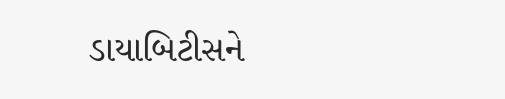ડાયાબિટીસને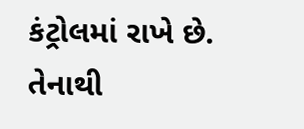કંટ્રોલમાં રાખે છે. તેનાથી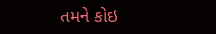તમને કોઇ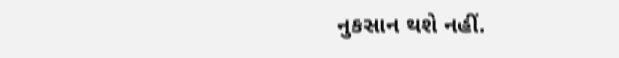નુકસાન થશે નહીં.